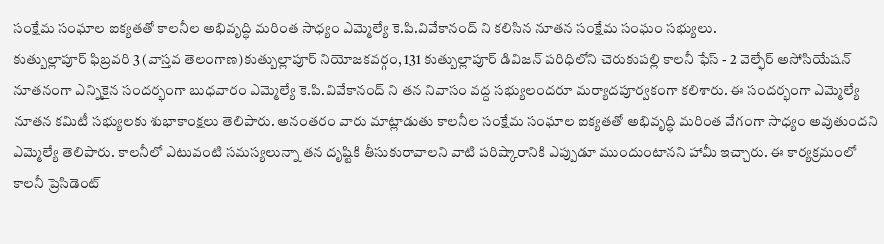సంక్షేమ సంఘాల ఐక్యతతో కాలనీల అభివృద్ధి మరింత సాధ్యం ఎమ్మెల్యే కె.పి.వివేకానంద్ ని కలిసిన నూతన సంక్షేమ సంఘం సభ్యులు.
కుత్బుల్లాపూర్ ఫిబ్రవరి 3 (వాస్తవ తెలంగాణ)కుత్బుల్లాపూర్ నియోజకవర్గం, 131 కుత్బుల్లాపూర్ డివిజన్ పరిధిలోని చెరుకుపల్లి కాలనీ ఫేస్ - 2 వెల్ఫేర్ అసోసియేషన్ నూతనంగా ఎన్నికైన సందర్భంగా బుధవారం ఎమ్మెల్యే కె.పి.వివేకానంద్ ని తన నివాసం వద్ద సభ్యులందరూ మర్యాదపూర్వకంగా కలిశారు. ఈ సందర్భంగా ఎమ్మెల్యే నూతన కమిటీ సభ్యులకు శుభాకాంక్షలు తెలిపారు. అనంతరం వారు మాట్లాడుతు కాలనీల సంక్షేమ సంఘాల ఐక్యతతో అభివృద్ధి మరింత వేగంగా సాధ్యం అవుతుందని ఎమ్మెల్యే తెలిపారు. కాలనీలో ఎటువంటి సమస్యలున్నా తన దృష్టికి తీసుకురావాలని వాటి పరిష్కారానికి ఎప్పుడూ ముందుంటానని హామీ ఇచ్చారు. ఈ కార్యక్రమంలో కాలనీ ప్రెసిడెంట్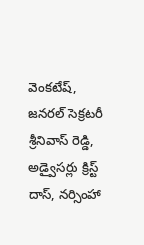వెంకటేష్, జనరల్ సెక్రటరీ శ్రీనివాస్ రెడ్డి, అడ్వైసర్లు క్రిస్ట్ దాస్, నర్సింహా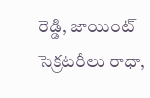రెడ్డి, జాయింట్ సెక్రటరీలు రాధా,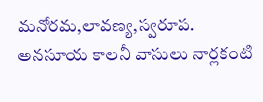మనోరమ,లావణ్య,స్వరూప. అనసూయ కాలనీ వాసులు నార్లకంటి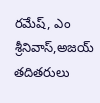రమేష్, ఎం శ్రీనివాస్,అజయ్ తదితరులు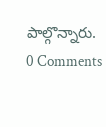పాల్గొన్నారు.
0 Comments